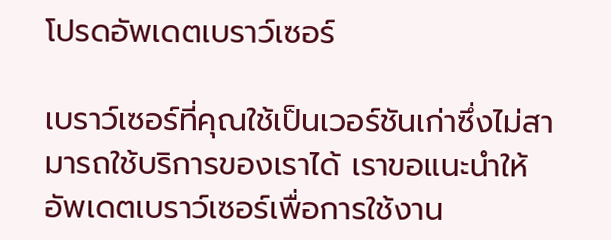โปรดอัพเดตเบราว์เซอร์

เบราว์เซอร์ที่คุณใช้เป็นเวอร์ชันเก่าซึ่งไม่สามารถใช้บริการของเราได้ เราขอแนะนำให้อัพเดตเบราว์เซอร์เพื่อการใช้งาน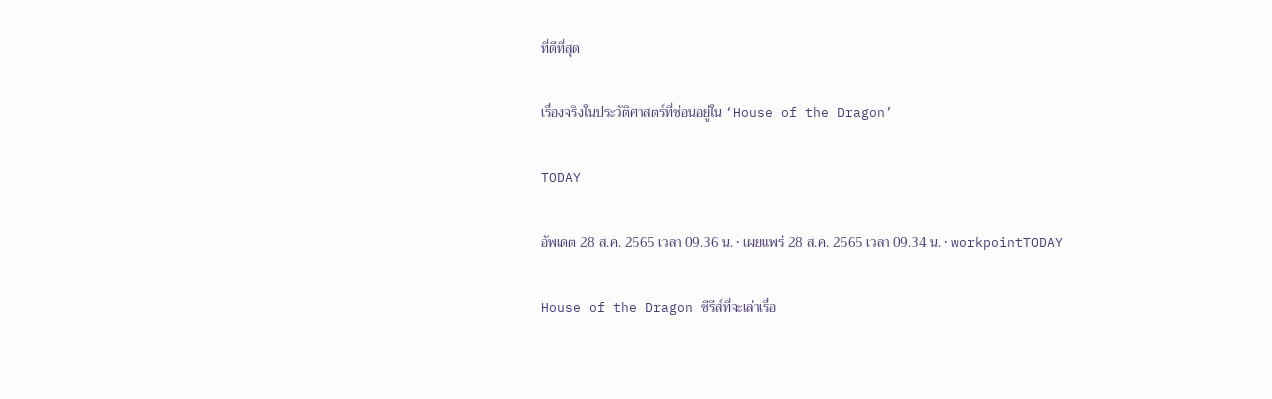ที่ดีที่สุด

เรื่องจริงในประวัติศาสตร์ที่ซ่อนอยู่ใน ‘House of the Dragon’

TODAY

อัพเดต 28 ส.ค. 2565 เวลา 09.36 น. • เผยแพร่ 28 ส.ค. 2565 เวลา 09.34 น. • workpointTODAY

House of the Dragon ซีรีส์ที่จะเล่าเรื่อ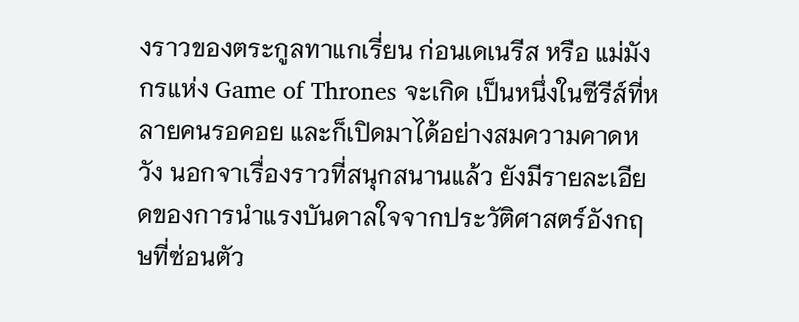งราวของตระกูลทาแกเรี่ยน ก่อนเดเนรีส หรือ แม่มังกรแห่ง Game of Thrones จะเกิด เป็นหนึ่งในซีรีส์ที่หลายคนรอคอย และก็เปิดมาได้อย่างสมความคาดหวัง นอกจาเรื่องราวที่สนุกสนานแล้ว ยังมีรายละเอียดของการนำแรงบันดาลใจจากประวัติศาสตร์อังกฤษที่ซ่อนตัว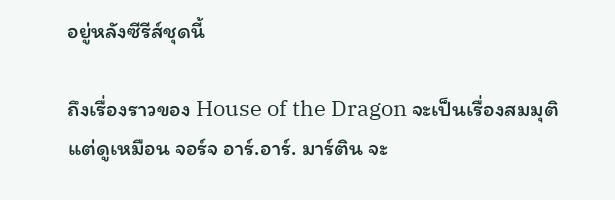อยู่หลังซีรีส์ชุดนี้

ถึงเรื่องราวของ House of the Dragon จะเป็นเรื่องสมมุติแต่ดูเหมือน จอร์จ อาร์.อาร์. มาร์ติน จะ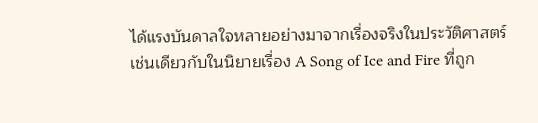ได้แรงบันดาลใจหลายอย่างมาจากเรื่องจริงในประวัติศาสตร์ เช่นเดียวกับในนิยายเรื่อง A Song of Ice and Fire ที่ถูก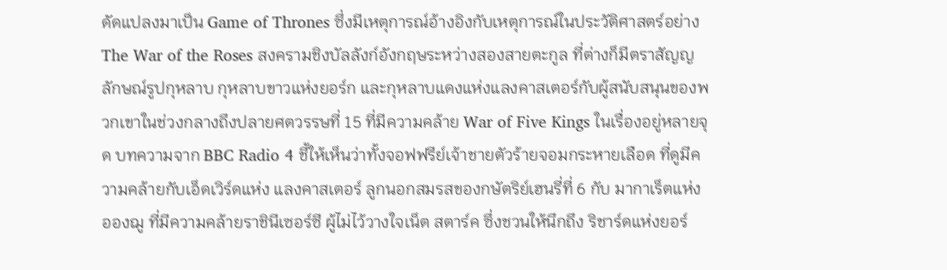ดัดแปลงมาเป็น Game of Thrones ซึ่งมีเหตุการณ์อ้างอิงกับเหตุการณ์ในประวัติศาสตร์อย่าง The War of the Roses สงครามชิงบัลลังก์อังกฤษระหว่างสองสายตะกูล ที่ต่างก็มีตราสัญญลักษณ์รูปกุหลาบ กุหลาบขาวแห่งยอร์ก และกุหลาบแดงแห่งแลงคาสเตอร์กับผู้สนับสนุนของพวกเขาในช่วงกลางถึงปลายศตวรรษที่ 15 ที่มีความคล้าย War of Five Kings ในเรื่องอยู่หลายจุด บทความจาก BBC Radio 4 ชี้ให้เห็นว่าทั้งจอฟฟรีย์เจ้าชายตัวร้ายจอมกระหายเลือด ที่ดูมีความคล้ายกับเอ็ดเวิร์ดแห่ง แลงคาสเตอร์ ลูกนอกสมรสของกษัตริย์เฮนรี่ที่ 6 กับ มากาเร็ตแห่งอองฌู ที่มีความคล้ายราชินีเซอร์ซี ผู้ไม่ไว้วางใจเน็ต สตาร์ค ซึ่งชวนให้นึกถึง ริชาร์ดแห่งยอร์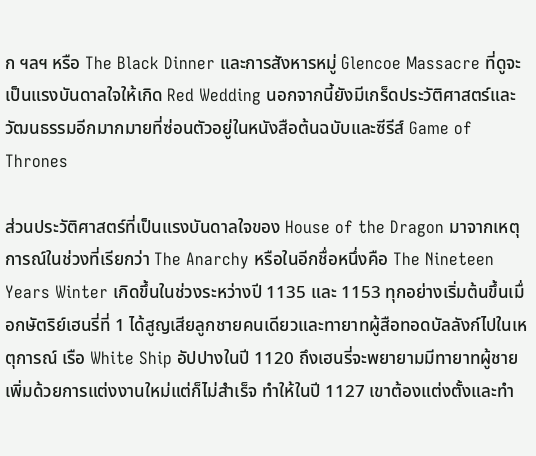ก ฯลฯ หรือ The Black Dinner และการสังหารหมู่ Glencoe Massacre ที่ดูจะเป็นแรงบันดาลใจให้เกิด Red Wedding นอกจากนี้ยังมีเกร็ดประวัติศาสตร์และวัฒนธรรมอีกมากมายที่ซ่อนตัวอยู่ในหนังสือต้นฉบับและซีรีส์ Game of Thrones

ส่วนประวัติศาสตร์ที่เป็นแรงบันดาลใจของ House of the Dragon มาจากเหตุการณ์ในช่วงที่เรียกว่า The Anarchy หรือในอีกชื่อหนึ่งคือ The Nineteen Years Winter เกิดขึ้นในช่วงระหว่างปี 1135 และ 1153 ทุกอย่างเริ่มต้นขึ้นเมื่อกษัตริย์เฮนรี่ที่ 1 ได้สูญเสียลูกชายคนเดียวและทายาทผู้สือทอดบัลลังก์ไปในเหตุการณ์ เรือ White Ship อัปปางในปี 1120 ถึงเฮนรี่จะพยายามมีทายาทผู้ชายเพิ่มด้วยการแต่งงานใหม่แต่ก็ไม่สำเร็จ ทำให้ในปี 1127 เขาต้องแต่งตั้งและทำ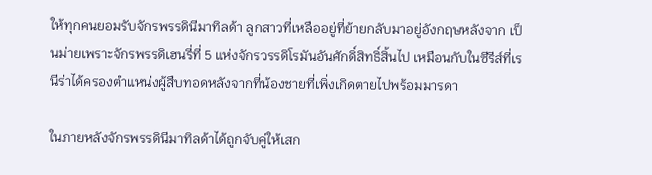ให้ทุกคนยอมรับจักรพรรดินีมาทิลด้า ลูกสาวที่เหลืออยู่ที่ย้ายกลับมาอยู่อังกฤษหลังจาก เป็นม่ายเพราะจักรพรรดิเฮนรี่ที่ 5 แห่งจักรวรรดิโรมันอันศักดิ์สิทธิ์สิ้นไป เหมือนกับในซีรีส์ที่เรนีร่าได้ครองตำแหน่งผู้สืบทอดหลังจากที่น้องชายที่เพิ่งเกิดตายไปพร้อมมารดา

ในภายหลังจักรพรรดินีมาทิลด้าได้ถูกจับคู่ให้เสก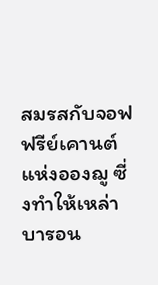สมรสกับจอฟฟรีย์เคานต์แห่งอองฌู ซี่งทำให้เหล่าบารอน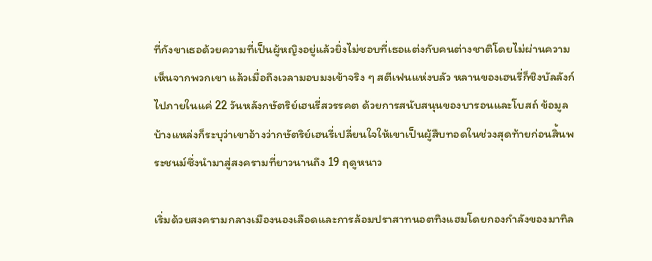ที่กังขาเธอด้วยความที่เป็นผู้หญิงอยู่แล้วยิ่งไม่ชอบที่เธอแต่งกับคนต่างชาติโดยไม่ผ่านความเห็นจากพวกเขา แล้วเมื่อถึงเวลามอบมงเข้าจริง ๆ สตีเฟนแห่งบลัว หลานของเฮนรี่ก็ชิงบัลลังก์ไปภายในแค่ 22 วันหลังกษัตริย์เฮนรี่สวรรคต ด้วยการสนับสนุนของบารอนและโบสถ์ ข้อมูลบ้างแหล่งก็ระบุว่าเขาอ้างว่ากษัตริย์เฮนรี่เปลี่ยนใจให้เขาเป็นผู้สืบทอดในช่วงสุดท้ายก่อนสิ้นพระชนม์ซึ่งนำมาสู่สงครามที่ยาวนานถึง 19 ฤดูหนาว

เริ่มด้วยสงครามกลางเมืองนองเลือดและการล้อมปราสาทนอตทิงแฮมโดยกองกำลังของมาทิล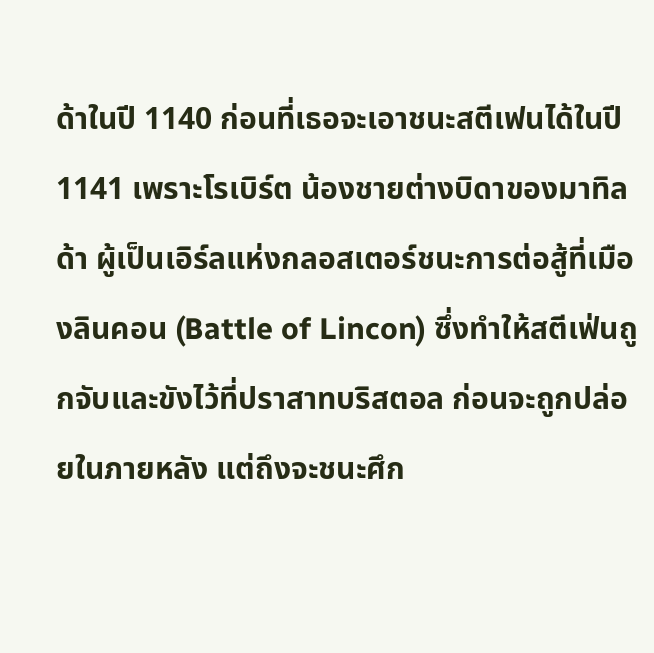ด้าในปี 1140 ก่อนที่เธอจะเอาชนะสตีเฟนได้ในปี 1141 เพราะโรเบิร์ต น้องชายต่างบิดาของมาทิลด้า ผู้เป็นเอิร์ลแห่งกลอสเตอร์ชนะการต่อสู้ที่เมืองลินคอน (Battle of Lincon) ซึ่งทำให้สตีเฟ่นถูกจับและขังไว้ที่ปราสาทบริสตอล ก่อนจะถูกปล่อยในภายหลัง แต่ถึงจะชนะศึก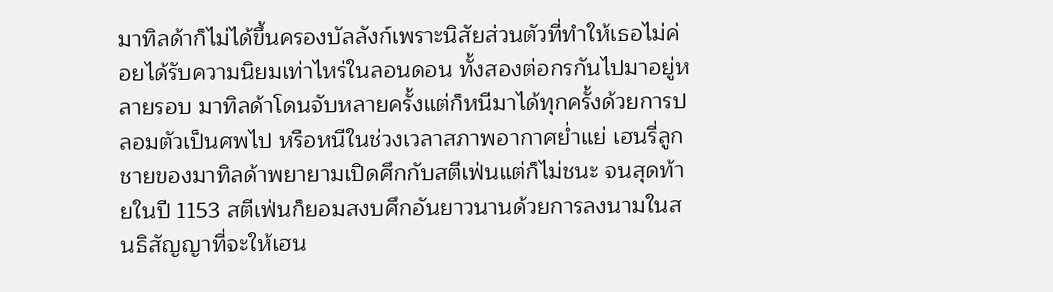มาทิลด้าก็ไม่ได้ขึ้นครองบัลลังก์เพราะนิสัยส่วนตัวที่ทำให้เธอไม่ค่อยได้รับความนิยมเท่าไหร่ในลอนดอน ทั้งสองต่อกรกันไปมาอยู่หลายรอบ มาทิลด้าโดนจับหลายครั้งแต่ก็หนีมาได้ทุกครั้งด้วยการปลอมตัวเป็นศพไป หรือหนีในช่วงเวลาสภาพอากาศย่ำแย่ เฮนรี่ลูกชายของมาทิลด้าพยายามเปิดศึกกับสตีเฟ่นแต่ก็ไม่ชนะ จนสุดท้ายในปี 1153 สตีเฟ่นก็ยอมสงบศึกอันยาวนานด้วยการลงนามในสนธิสัญญาที่จะให้เฮน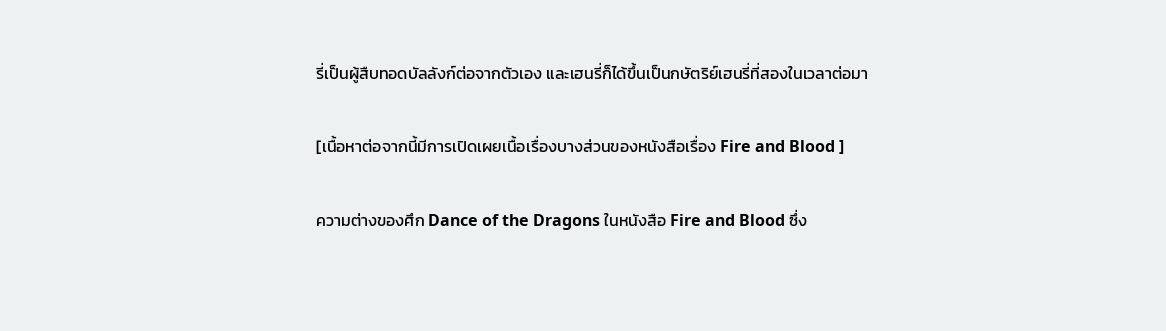รี่เป็นผู้สืบทอดบัลลังก์ต่อจากตัวเอง และเฮนรี่ก็ได้ขึ้นเป็นกษัตริย์เฮนรี่ที่สองในเวลาต่อมา

[เนื้อหาต่อจากนี้มีการเปิดเผยเนื้อเรื่องบางส่วนของหนังสือเรื่อง Fire and Blood ]

ความต่างของศึก Dance of the Dragons ในหนังสือ Fire and Blood ซึ่ง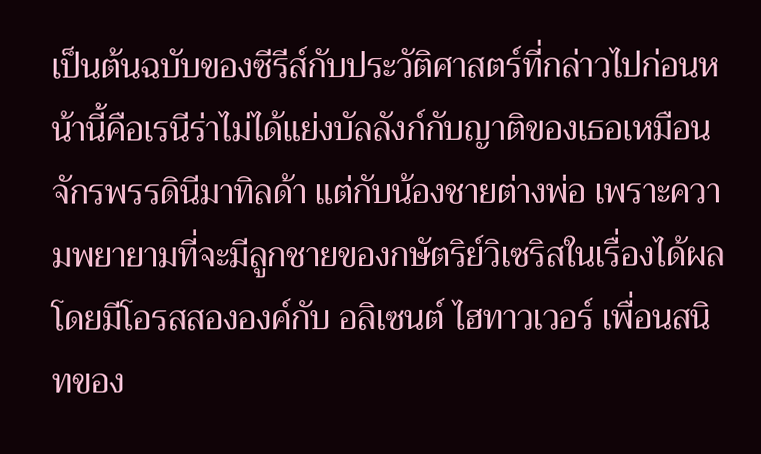เป็นต้นฉบับของซีรีส์กับประวัติศาสตร์ที่กล่าวไปก่อนหน้านี้คือเรนีร่าไม่ได้แย่งบัลลังก์กับญาติของเธอเหมือนจักรพรรดินีมาทิลด้า แต่กับน้องชายต่างพ่อ เพราะความพยายามที่จะมีลูกชายของกษัตริย์วิเซริสในเรื่องได้ผล โดยมีโอรสสององค์กับ อลิเซนต์ ไฮทาวเวอร์ เพื่อนสนิทของ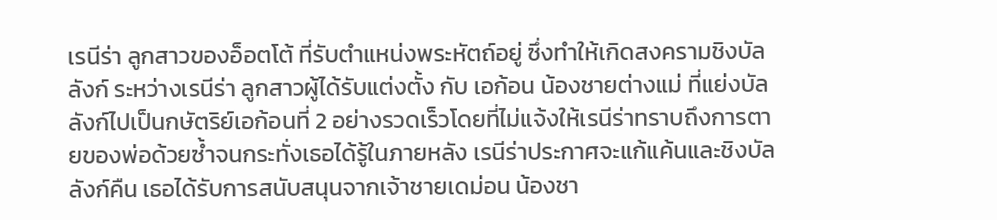เรนีร่า ลูกสาวของอ็อตโต้ ที่รับตำแหน่งพระหัตถ์อยู่ ซึ่งทำให้เกิดสงครามชิงบัลลังก์ ระหว่างเรนีร่า ลูกสาวผู้ได้รับแต่งตั้ง กับ เอก้อน น้องชายต่างแม่ ที่แย่งบัลลังก์ไปเป็นกษัตริย์เอก้อนที่ 2 อย่างรวดเร็วโดยที่ไม่แจ้งให้เรนีร่าทราบถึงการตายของพ่อด้วยซ้ำจนกระทั่งเธอได้รู้ในภายหลัง เรนีร่าประกาศจะแก้แค้นและชิงบัลลังก์คืน เธอได้รับการสนับสนุนจากเจ้าชายเดม่อน น้องชา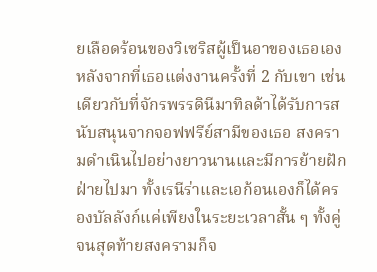ยเลือดร้อนของวิเซริสผู้เป็นอาของเธอเองหลังจากที่เธอแต่งงานครั้งที่ 2 กับเขา เช่นเดียวกับที่จักรพรรดินีมาทิลด้าได้รับการสนับสนุนจากจอฟฟรีย์สามีของเธอ สงครามดำเนินไปอย่างยาวนานและมีการย้ายฝักฝ่ายไปมา ทั้งเรนีร่าและเอก้อนเองก็ได้ครองบัลลังก์แค่เพียงในระยะเวลาสั้น ๆ ทั้งคู่ จนสุดท้ายสงครามก็จ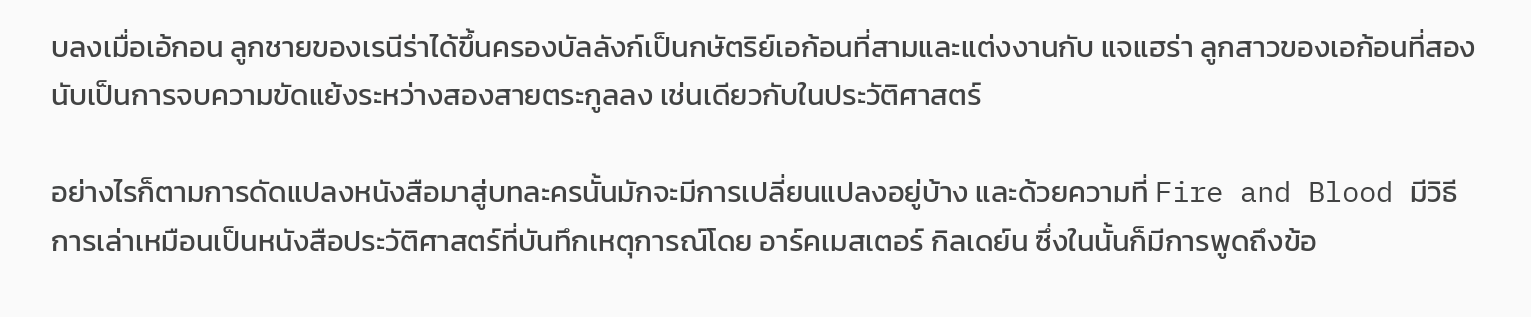บลงเมื่อเอ้กอน ลูกชายของเรนีร่าได้ขึ้นครองบัลลังก์เป็นกษัตริย์เอก้อนที่สามและแต่งงานกับ แจแฮร่า ลูกสาวของเอก้อนที่สอง นับเป็นการจบความขัดแย้งระหว่างสองสายตระกูลลง เช่นเดียวกับในประวัติศาสตร์

อย่างไรก็ตามการดัดแปลงหนังสือมาสู่บทละครนั้นมักจะมีการเปลี่ยนแปลงอยู่บ้าง และด้วยความที่ Fire and Blood มีวิธีการเล่าเหมือนเป็นหนังสือประวัติศาสตร์ที่บันทึกเหตุการณ์โดย อาร์คเมสเตอร์ กิลเดย์น ซึ่งในนั้นก็มีการพูดถึงข้อ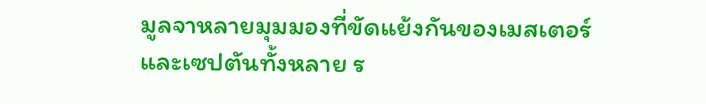มูลจาหลายมุมมองที่ขัดแย้งกันของเมสเตอร์และเซปตันทั้งหลาย ร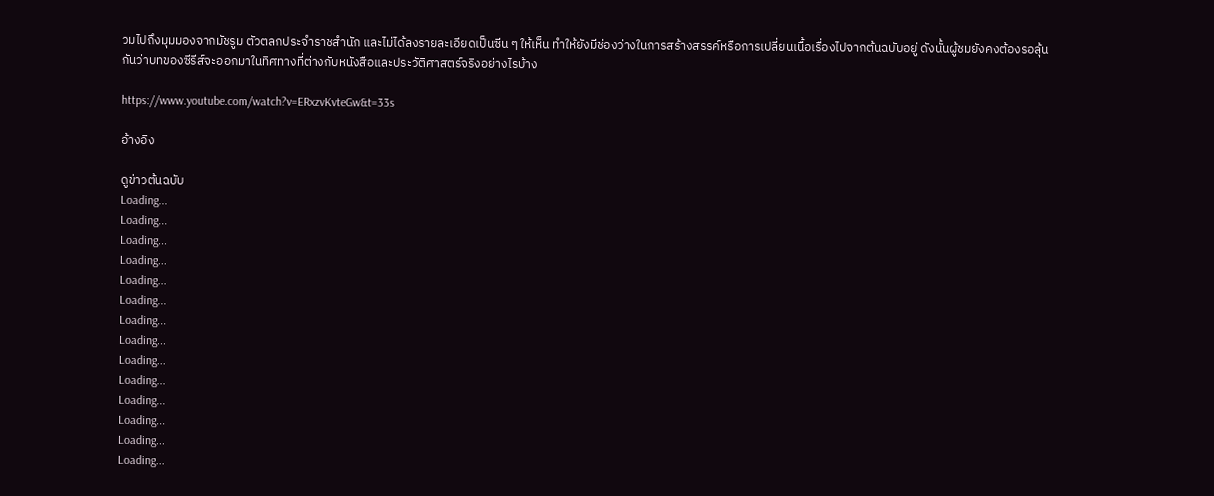วมไปถึงมุมมองจากมัชรูม ตัวตลกประจำราชสำนัก และไม่ได้ลงรายละเอียดเป็นซีน ๆ ให้เห็น ทำให้ยังมีช่องว่างในการสร้างสรรค์หรือการเปลี่ยนเนื้อเรื่องไปจากต้นฉบับอยู่ ดังนั้นผู้ชมยังคงต้องรอลุ้นกันว่าบทของซีรีส์จะออกมาในทิศทางที่ต่างกับหนังสือและประวัติศาสตร์จริงอย่างไรบ้าง

https://www.youtube.com/watch?v=ERxzvKvteGw&t=33s

อ้างอิง

ดูข่าวต้นฉบับ
Loading...
Loading...
Loading...
Loading...
Loading...
Loading...
Loading...
Loading...
Loading...
Loading...
Loading...
Loading...
Loading...
Loading...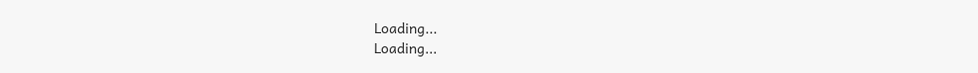Loading...
Loading...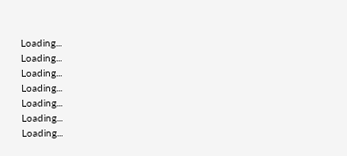Loading...
Loading...
Loading...
Loading...
Loading...
Loading...
Loading...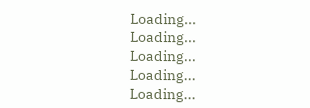Loading...
Loading...
Loading...
Loading...
Loading...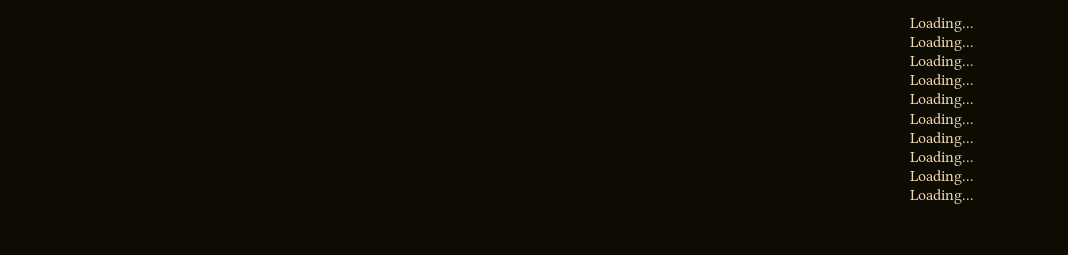Loading...
Loading...
Loading...
Loading...
Loading...
Loading...
Loading...
Loading...
Loading...
Loading...